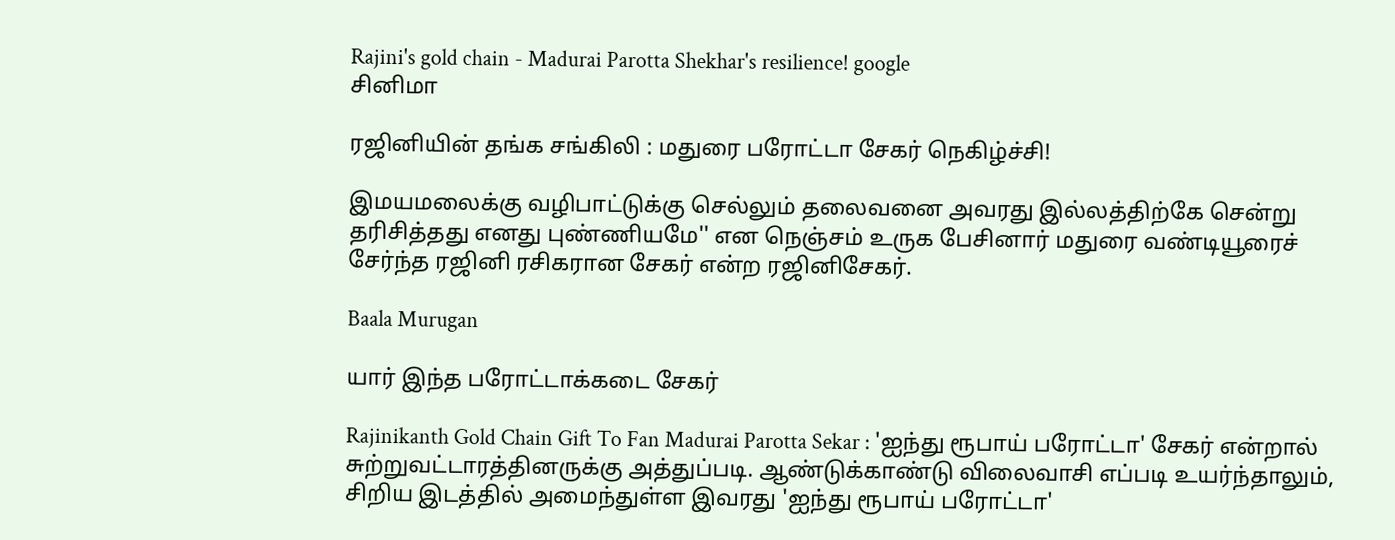Rajini's gold chain - Madurai Parotta Shekhar's resilience! google
சினிமா

ரஜினியின் தங்க சங்கிலி : மதுரை பரோட்டா சேகர் நெகிழ்ச்சி!

இமயமலைக்கு வழிபாட்டுக்கு செல்லும் தலைவனை அவரது இல்லத்திற்கே சென்று தரிசித்தது எனது புண்ணியமே'' என நெஞ்சம் உருக பேசினார் மதுரை வண்டியூரைச் சேர்ந்த ரஜினி ரசிகரான சேகர் என்ற ரஜினிசேகர்.

Baala Murugan

யார் இந்த பரோட்டாக்கடை சேகர்

Rajinikanth Gold Chain Gift To Fan Madurai Parotta Sekar : 'ஐந்து ரூபாய் பரோட்டா' சேகர் என்றால் சுற்றுவட்டாரத்தினருக்கு அத்துப்படி. ஆண்டுக்காண்டு விலைவாசி எப்படி உயர்ந்தாலும், சிறிய இடத்தில் அமைந்துள்ள இவரது 'ஐந்து ரூபாய் பரோட்டா'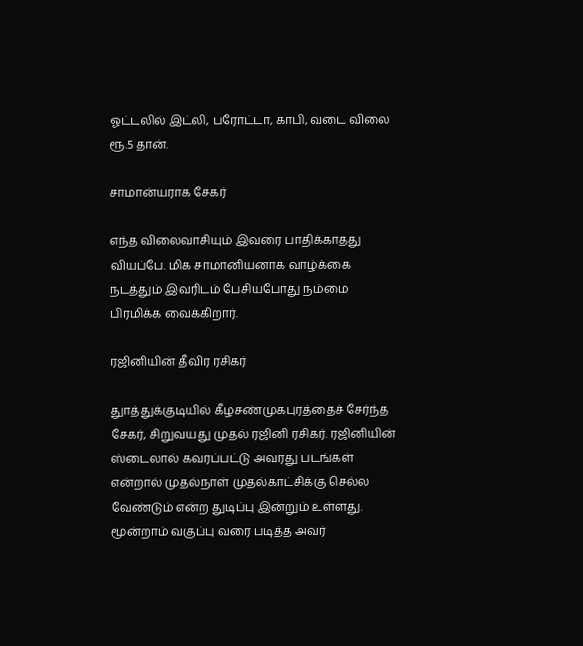ஓட்டலில் இட்லி, பரோட்டா, காபி, வடை விலை ரூ.5 தான்.

சாமான்யராக சேகர்

எந்த விலைவாசியும் இவரை பாதிக்காதது வியப்பே. மிக சாமானியனாக வாழ்க்கை நடத்தும் இவரிடம் பேசியபோது நம்மை பிரமிக்க வைக்கிறார்.

ரஜினியின் தீவிர ரசிகர்

துாத்துக்குடியில் கீழசண்முகபுரத்தைச் சேர்ந்த சேகர், சிறுவயது முதல் ரஜினி ரசிகர். ரஜினியின் ஸ்டைலால் கவரப்பட்டு அவரது படங்கள் என்றால் முதல்நாள் முதல்காட்சிக்கு செல்ல வேண்டும் என்ற துடிப்பு இன்றும் உள்ளது. மூன்றாம் வகுப்பு வரை படித்த அவர்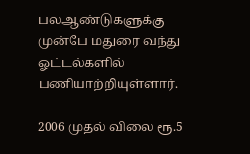பலஆண்டுகளுக்கு முன்பே மதுரை வந்து ஓட்டல்களில் பணியாற்றியுள்ளார்.

2006 முதல் விலை ரூ.5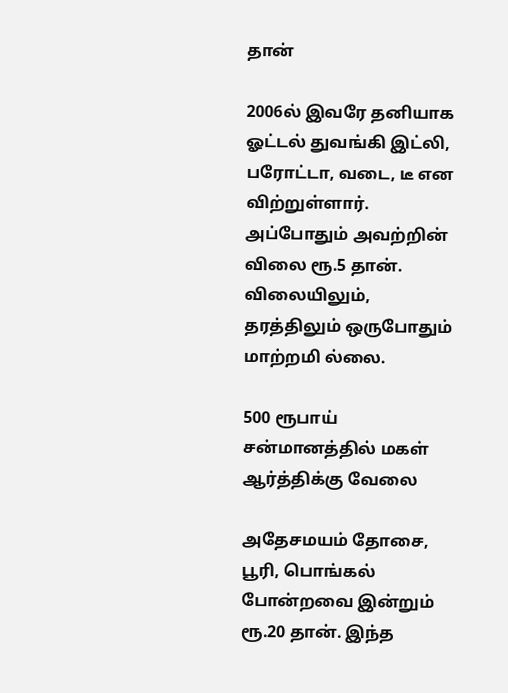தான்

2006ல் இவரே தனியாக ஓட்டல் துவங்கி இட்லி, பரோட்டா, வடை, டீ என விற்றுள்ளார். அப்போதும் அவற்றின் விலை ரூ.5 தான். விலையிலும், தரத்திலும் ஒருபோதும் மாற்றமி ல்லை.

500 ரூபாய் சன்மானத்தில் மகள் ஆர்த்திக்கு வேலை

அதேசமயம் தோசை, பூரி, பொங்கல் போன்றவை இன்றும் ரூ.20 தான். இந்த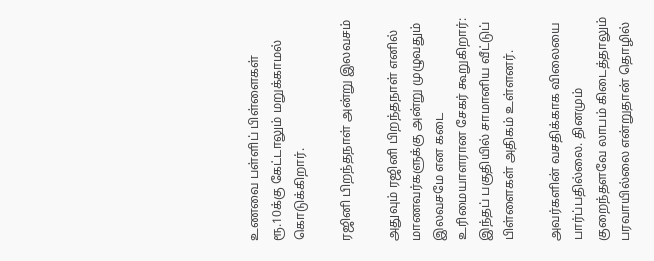உணவை பள்ளிப் பிள்ளைகள் ரூ.10க்கு கேட்டாலும் மறுக்காமல் கொடுக்கிறார்.

ரஜினி பிறந்தநாள் அன்று இலவசம்

அதுவும் ரஜினி பிறந்தநாள் எனில் மாணவர்களுக்கு அன்று முழுவதும் இலவசமே என கடை உரிமையாளரான சேகர் கூறுகிறார்: இந்தப் பகுதியில் சாமானிய வீட்டுப் பிள்ளைகள் அதிகம் உள்ளனர்.

அவர்களின் வசதிக்காக விலையை பார்ப்பதில்லை. தினமும் குறைந்தளவே லாபம் கிடைத்தாலும் பரவாயில்லை என்றுதான் தொழில்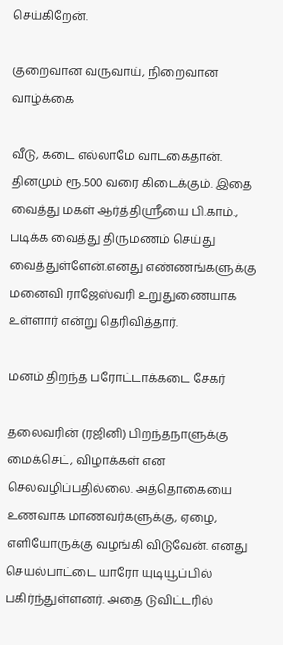செய்கிறேன்.

குறைவான வருவாய், நிறைவான வாழ்க்கை

வீடு, கடை எல்லாமே வாடகைதான். தினமும் ரூ.500 வரை கிடைக்கும். இதை வைத்து மகள் ஆர்த்திஸ்ரீயை பி.காம்., படிக்க வைத்து திருமணம் செய்து வைத்துள்ளேன்.எனது எண்ணங்களுக்கு மனைவி ராஜேஸ்வரி உறுதுணையாக உள்ளார் என்று தெரிவித்தார்.

மனம் திறந்த பரோட்டாக்கடை சேகர்

தலைவரின் (ரஜினி) பிறந்தநாளுக்கு மைக்செட், விழாக்கள் என செலவழிப்பதில்லை. அத்தொகையை உணவாக மாணவர்களுக்கு, ஏழை, எளியோருக்கு வழங்கி விடுவேன். எனது செயல்பாட்டை யாரோ யுடியூப்பில் பகிர்ந்துள்ளனர். அதை டுவிட்டரில்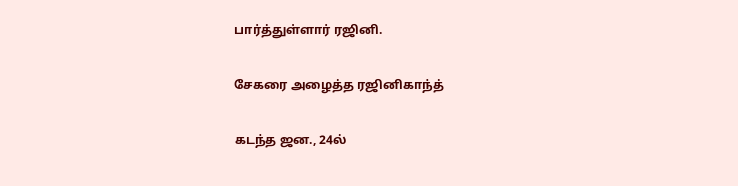பார்த்துள்ளார் ரஜினி.

சேகரை அழைத்த ரஜினிகாந்த்

கடந்த ஜன., 24ல்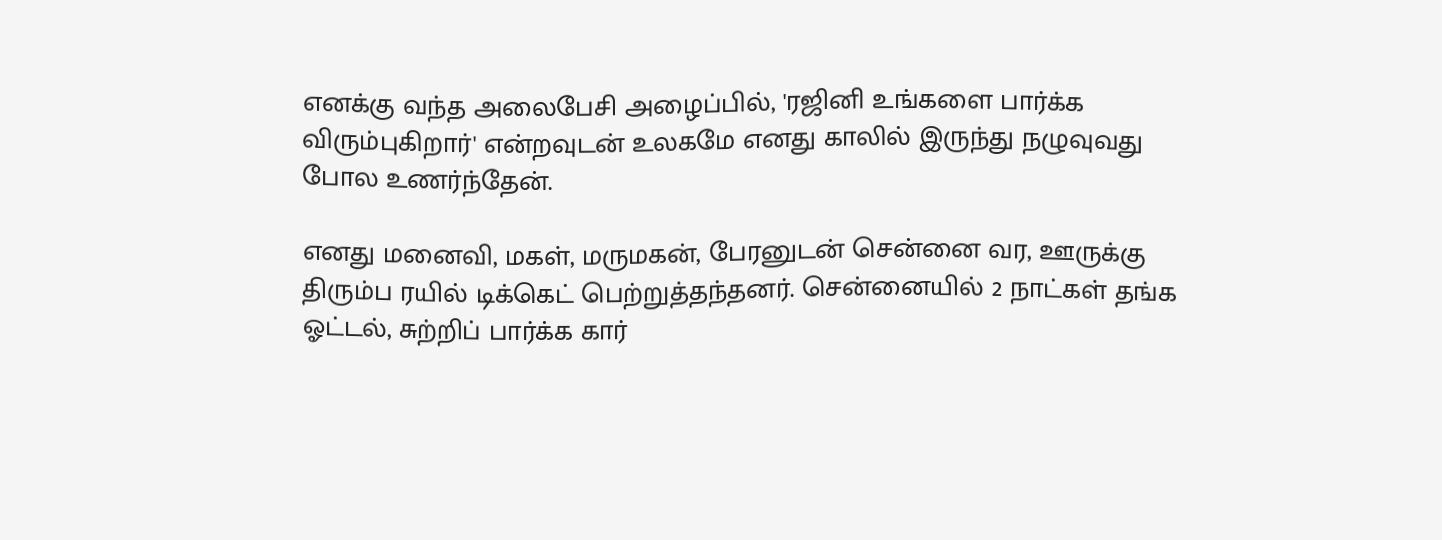எனக்கு வந்த அலைபேசி அழைப்பில், 'ரஜினி உங்களை பார்க்க விரும்புகிறார்' என்றவுடன் உலகமே எனது காலில் இருந்து நழுவுவது போல உணர்ந்தேன்.

எனது மனைவி, மகள், மருமகன், பேரனுடன் சென்னை வர, ஊருக்கு திரும்ப ரயில் டிக்கெட் பெற்றுத்தந்தனர். சென்னையில் 2 நாட்கள் தங்க ஓட்டல், சுற்றிப் பார்க்க கார்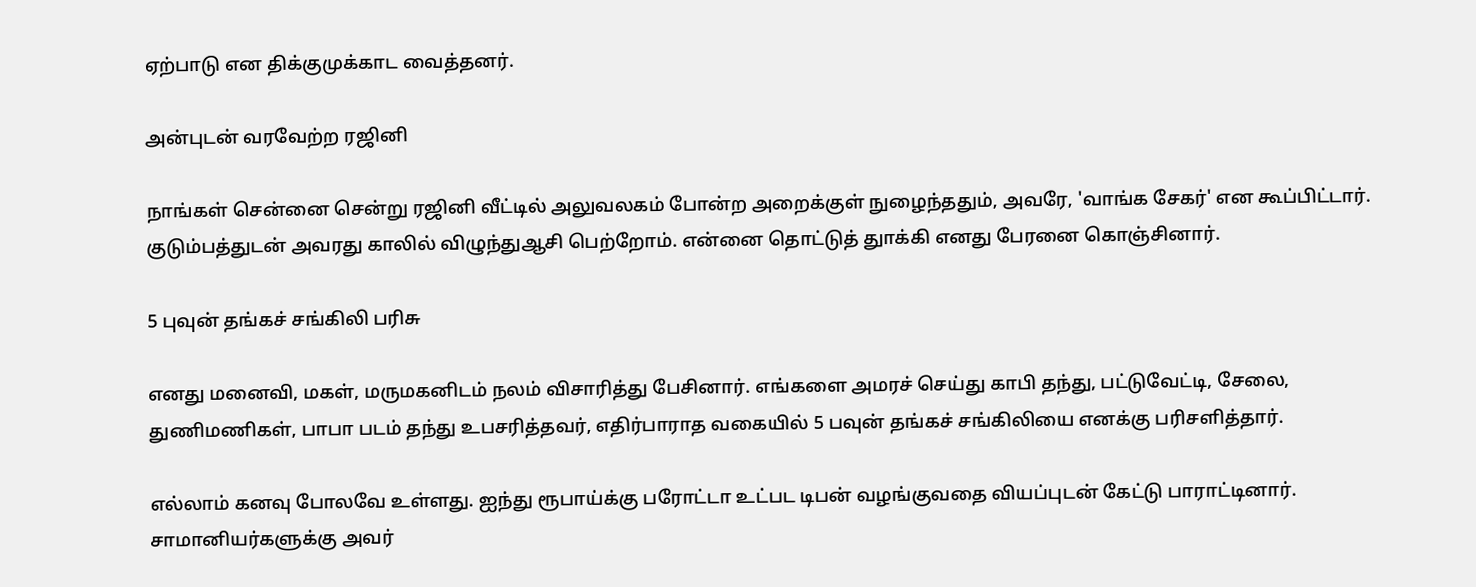ஏற்பாடு என திக்குமுக்காட வைத்தனர்.

அன்புடன் வரவேற்ற ரஜினி

நாங்கள் சென்னை சென்று ரஜினி வீட்டில் அலுவலகம் போன்ற அறைக்குள் நுழைந்ததும், அவரே, 'வாங்க சேகர்' என கூப்பிட்டார். குடும்பத்துடன் அவரது காலில் விழுந்துஆசி பெற்றோம். என்னை தொட்டுத் துாக்கி எனது பேரனை கொஞ்சினார்.

5 புவுன் தங்கச் சங்கிலி பரிசு

எனது மனைவி, மகள், மருமகனிடம் நலம் விசாரித்து பேசினார். எங்களை அமரச் செய்து காபி தந்து, பட்டுவேட்டி, சேலை, துணிமணிகள், பாபா படம் தந்து உபசரித்தவர், எதிர்பாராத வகையில் 5 பவுன் தங்கச் சங்கிலியை எனக்கு பரிசளித்தார்.

எல்லாம் கனவு போலவே உள்ளது. ஐந்து ரூபாய்க்கு பரோட்டா உட்பட டிபன் வழங்குவதை வியப்புடன் கேட்டு பாராட்டினார். சாமானியர்களுக்கு அவர்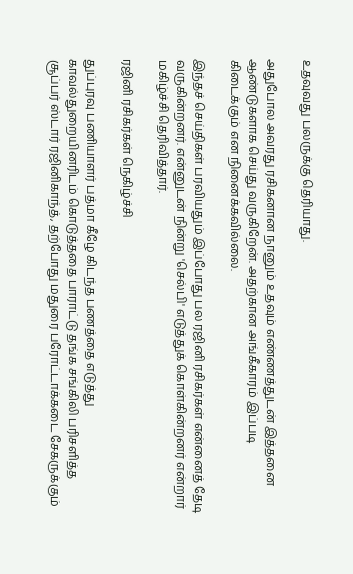உதவுவது பலருக்கு தெரியாது.

அதுபோல அவரது ரசிகனான நானும் உதவும் எண்ணத்துடன் இத்தனை ஆண்டுகளாக செய்து வருகிறேன். அதற்கான அங்கீகாரம் இப்படி கிடைக்கும் என நினைக்கவில்லை.

இந்தச் செய்திகள் பரவியதும் இப்போது பல ரஜினி ரசிகர்கள் என்னைத் தேடி வருகின்றனர். என்னுடன் நின்று 'செல்பி' எடுத்துக் கொள்கின்றனர் என்றார் மகிழ்ச்சி தெரிவித்தார்.

ரஜினி ரசிகர்கள் நெகிழ்ச்சி

துப்புரவு பணியாளர் பத்மா கீழே கிடந்த பணத்தை எடுத்து காவல்துறையினரிடம் கொடுத்ததை பாராட்டு தங்க சங்கிலி பரிசளித்த சூப்பர் ஸ்டார் ரஜினிகாந்த், தற்போது மதுரை பரோட்டாக்கடை சேகருக்கும்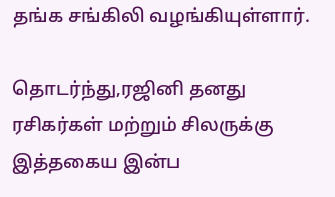தங்க சங்கிலி வழங்கியுள்ளார்.

தொடர்ந்து,ரஜினி தனது ரசிகர்கள் மற்றும் சிலருக்கு இத்தகைய இன்ப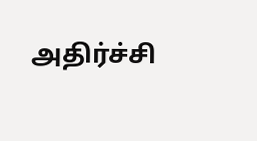அதிர்ச்சி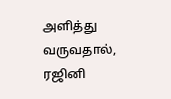அளித்து வருவதால், ரஜினி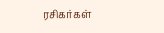ரசிகர்கள்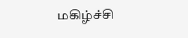மகிழ்ச்சி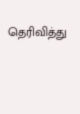தெரிவித்து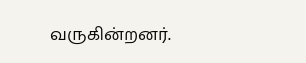வருகின்றனர்.